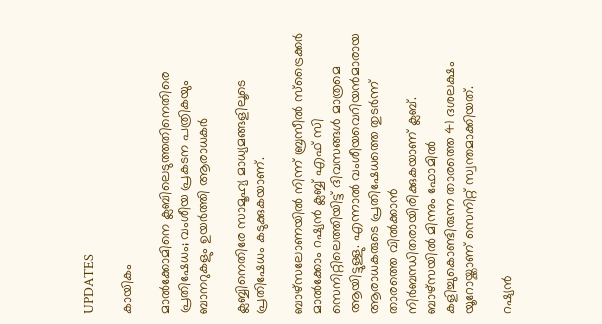UPDATES

കായികം

മാല്‍ക്കോമിനെ ക്ലബിലെടുത്തതിനെതിരെ പ്രതിഷേധം; വംശീയ പ്രകടന പത്രികയും ബാനറുകളും ഉയര്‍ത്തി ആരാധകര്‍

ക്ലബ്ബിനെതിരേ സാമൂഹ്യ മാധ്യമങ്ങളിലൂടെ പ്രതിഷേധം കടുക്കുകയാണ്.

ബാഴ്സലോണയില്‍ നിന്ന് ബ്രസീല്‍ സ്ട്രൈക്കര്‍ മാല്‍ക്കോം റഷ്യന്‍ ക്ലബ്ബ് എഫ് സി സെനിറ്റിലെത്തിയിട്ട് ദിവസങ്ങള്‍ മാത്രമെ ആയിട്ടുള്ളു. എന്നാല്‍ വംശീയവെറിയന്‍മാരായ ആരാധകരുടെ പ്രതിഷേധത്തെ തുടര്‍ന്ന് താരത്തെ വില്‍ക്കാന്‍ നിര്‍ബന്ധിതരായിരിക്കുകയാണ് ക്ലബ്.
ബാഴ്സയില്‍ മിന്നും ഫോമില്‍ കളിച്ചുകൊണ്ടിരുന്ന താരത്തെ 41 ദശലക്ഷം യൂറോയ്ക്കാണ് സെനിറ്റ് സ്വന്തമാക്കിയത്.

റഷ്യന്‍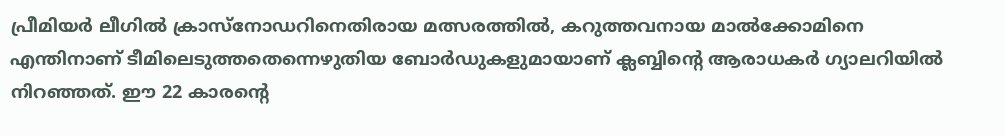പ്രീമിയര്‍ ലീഗില്‍ ക്രാസ്‌നോഡറിനെതിരായ മത്സരത്തില്‍, കറുത്തവനായ മാല്‍ക്കോമിനെ എന്തിനാണ് ടീമിലെടുത്തതെന്നെഴുതിയ ബോര്‍ഡുകളുമായാണ് ക്ലബ്ബിന്റെ ആരാധകര്‍ ഗ്യാലറിയില്‍ നിറഞ്ഞത്. ഈ 22 കാരന്റെ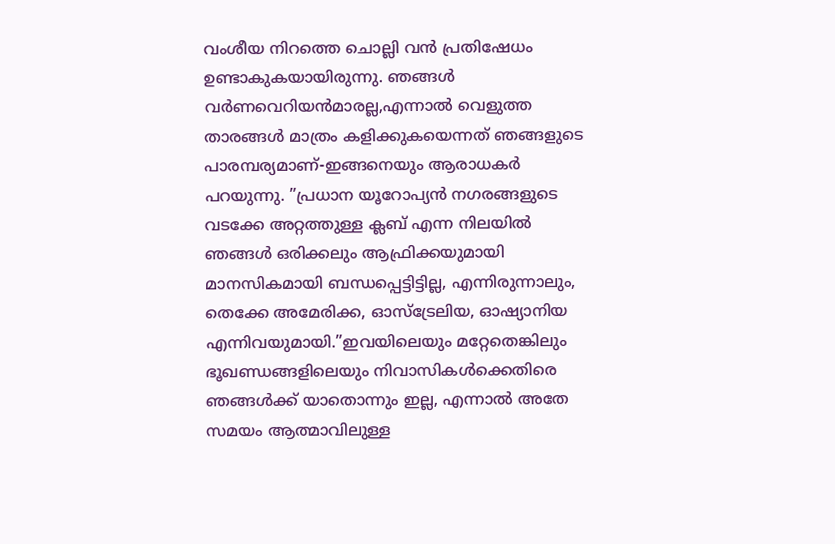വംശീയ നിറത്തെ ചൊല്ലി വന്‍ പ്രതിഷേധം ഉണ്ടാകുകയായിരുന്നു. ഞങ്ങള്‍ വര്‍ണവെറിയന്‍മാരല്ല,എന്നാല്‍ വെളുത്ത താരങ്ങള്‍ മാത്രം കളിക്കുകയെന്നത് ഞങ്ങളുടെ പാരമ്പര്യമാണ്-ഇങ്ങനെയും ആരാധകര്‍ പറയുന്നു. ”പ്രധാന യൂറോപ്യന്‍ നഗരങ്ങളുടെ വടക്കേ അറ്റത്തുള്ള ക്ലബ് എന്ന നിലയില്‍ ഞങ്ങള്‍ ഒരിക്കലും ആഫ്രിക്കയുമായി മാനസികമായി ബന്ധപ്പെട്ടിട്ടില്ല, എന്നിരുന്നാലും, തെക്കേ അമേരിക്ക, ഓസ്‌ട്രേലിയ, ഓഷ്യാനിയ എന്നിവയുമായി.”ഇവയിലെയും മറ്റേതെങ്കിലും ഭൂഖണ്ഡങ്ങളിലെയും നിവാസികള്‍ക്കെതിരെ ഞങ്ങള്‍ക്ക് യാതൊന്നും ഇല്ല, എന്നാല്‍ അതേ സമയം ആത്മാവിലുള്ള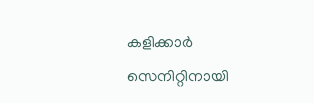കളിക്കാര്‍ സെനിറ്റിനായി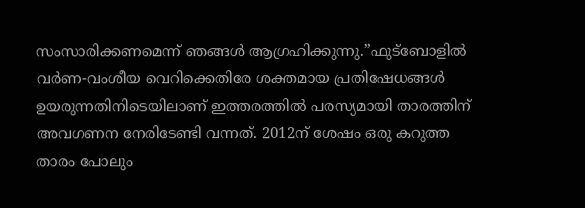സംസാരിക്കണമെന്ന് ഞങ്ങള്‍ ആഗ്രഹിക്കുന്നു.”ഫുട്ബോളില്‍ വര്‍ണ-വംശീയ വെറിക്കെതിരേ ശക്തമായ പ്രതിഷേധങ്ങള്‍ ഉയരുന്നതിനിടെയിലാണ് ഇത്തരത്തില്‍ പരസ്യമായി താരത്തിന് അവഗണന നേരിടേണ്ടി വന്നത്. 2012ന് ശേഷം ഒരു കറുത്ത താരം പോലും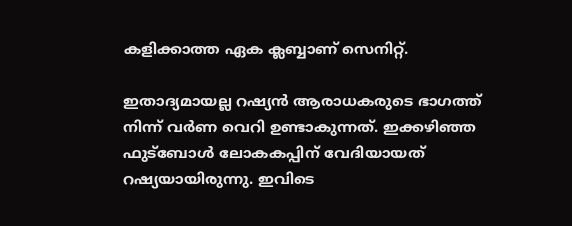കളിക്കാത്ത ഏക ക്ലബ്ബാണ് സെനിറ്റ്.

ഇതാദ്യമായല്ല റഷ്യന്‍ ആരാധകരുടെ ഭാഗത്ത് നിന്ന് വര്‍ണ വെറി ഉണ്ടാകുന്നത്. ഇക്കഴിഞ്ഞ ഫുട്ബോള്‍ ലോകകപ്പിന് വേദിയായത് റഷ്യയായിരുന്നു. ഇവിടെ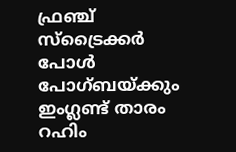ഫ്രഞ്ച് സ്ട്രൈക്കര്‍ പോള്‍ പോഗ്ബയ്ക്കും ഇംഗ്ലണ്ട് താരം റഹിം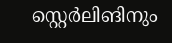സ്റ്റെര്‍ലിങിനും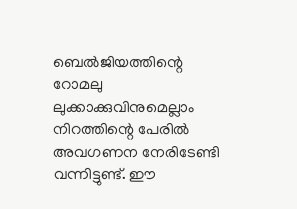ബെല്‍ജിയത്തിന്റെ റോമലു ലുക്കാക്കുവിനുമെല്ലാം നിറത്തിന്റെ പേരില്‍ അവഗണന നേരിടേണ്ടി വന്നിട്ടുണ്ട്. ഈ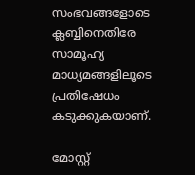സംഭവങ്ങളോടെ ക്ലബ്ബിനെതിരേ സാമൂഹ്യ മാധ്യമങ്ങളിലൂടെ പ്രതിഷേധം കടുക്കുകയാണ്.

മോസ്റ്റ്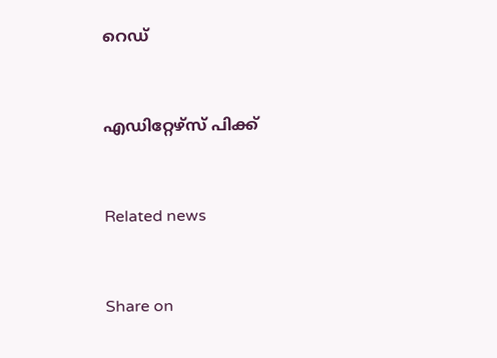റെഡ്


എഡിറ്റേഴ്സ് പിക്ക്


Related news


Share on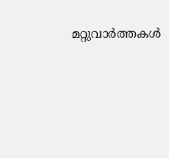മറ്റുവാര്‍ത്തകള്‍